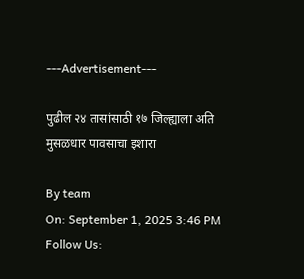---Advertisement---

पुढील २४ तासांसाठी १७ जिल्ह्याला अति मुसळधार पावसाचा इशारा

By team
On: September 1, 2025 3:46 PM
Follow Us: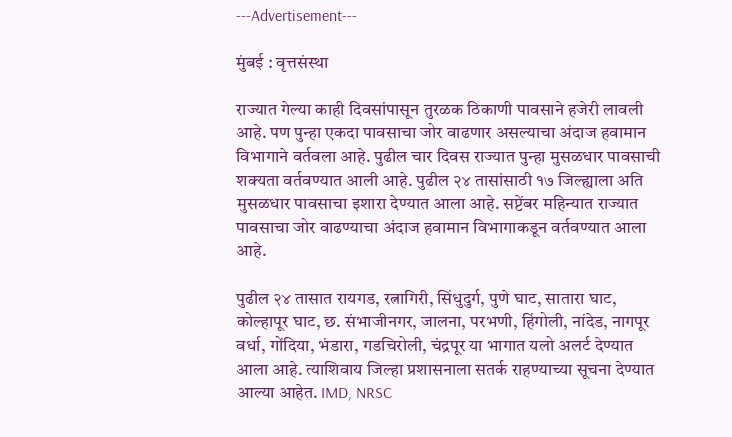---Advertisement---

मुंबई : वृत्तसंस्था

राज्यात गेल्या काही दिवसांपासून तुरळक ठिकाणी पावसाने हजेरी लावली आहे. पण पुन्हा एकदा पावसाचा जोर वाढणार असल्याचा अंदाज हवामान विभागाने वर्तवला आहे. पुढील चार दिवस राज्यात पुन्हा मुसळधार पावसाची शक्यता वर्तवण्यात आली आहे. पुढील २४ तासांसाठी १७ जिल्ह्याला अति मुसळधार पावसाचा इशारा देण्यात आला आहे. सप्टेंबर महिन्यात राज्यात पावसाचा जोर वाढण्याचा अंदाज हवामान विभागाकडून वर्तवण्यात आला आहे.

पुढील २४ तासात रायगड, रत्नागिरी, सिंधुदुर्ग, पुणे घाट, सातारा घाट, कोल्हापूर घाट, छ. संभाजीनगर, जालना, परभणी, हिंगोली, नांदेड, नागपूर वर्धा, गोंदिया, भंडारा, गडचिरोली, चंद्रपूर या भागात यलो अलर्ट देण्यात आला आहे. त्याशिवाय जिल्हा प्रशासनाला सतर्क राहण्याच्या सूचना देण्यात आल्या आहेत. IMD, NRSC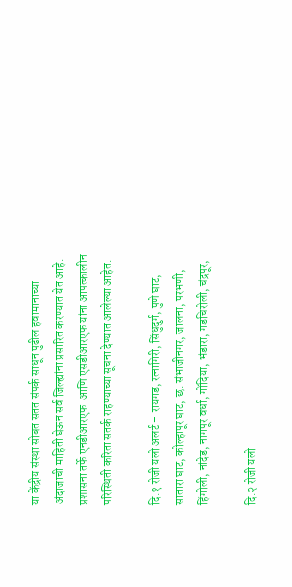या केंद्रीय संस्था सोबत सतत संपर्क साधून पुढील हवामानाच्या अंदाजाची माहिती घेऊन सर्व जिल्ह्यांना प्रसारित करण्यात येत आहे. प्रशासना तर्फे एनडीआरएफ  आणि एसडीआरएफ यांना आपत्कालीन परिस्थिती करिता सतर्क राहण्याच्या सूचना देण्यात आलेल्या आहेत.

दि.१ रोजी यलो अलर्ट – रायगड, रत्नागिरी, सिंधुदुर्ग, पुणे घाट, सातारा घाट, कोल्हापूर घाट, छ. संभाजीनगर, जालना, परभणी, हिंगोली, नांदेड, नागपूर वर्धा, गोंदिया, भंडारा, गडचिरोली, चंद्रपूर,

दि.२ रोजी यलो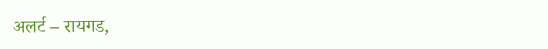अलर्ट – रायगड,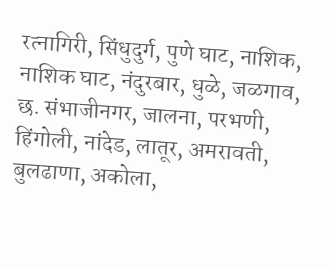रत्नागिरी, सिंधुदुर्ग, पुणे घाट, नाशिक, नाशिक घाट, नंदुरबार, धुळे, जळगाव, छ. संभाजीनगर, जालना, परभणी, हिंगोली, नांदेड, लातूर, अमरावती, बुलढाणा, अकोला,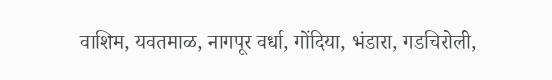वाशिम, यवतमाळ, नागपूर वर्धा, गोंदिया, भंडारा, गडचिरोली,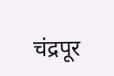चंद्रपूर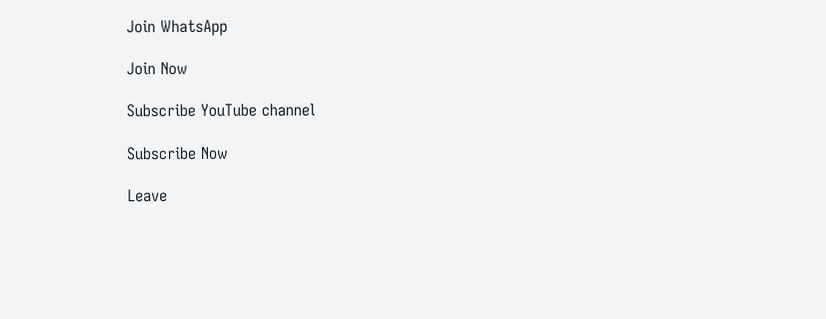Join WhatsApp

Join Now

Subscribe YouTube channel

Subscribe Now

Leave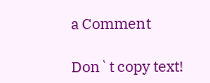a Comment

Don`t copy text!